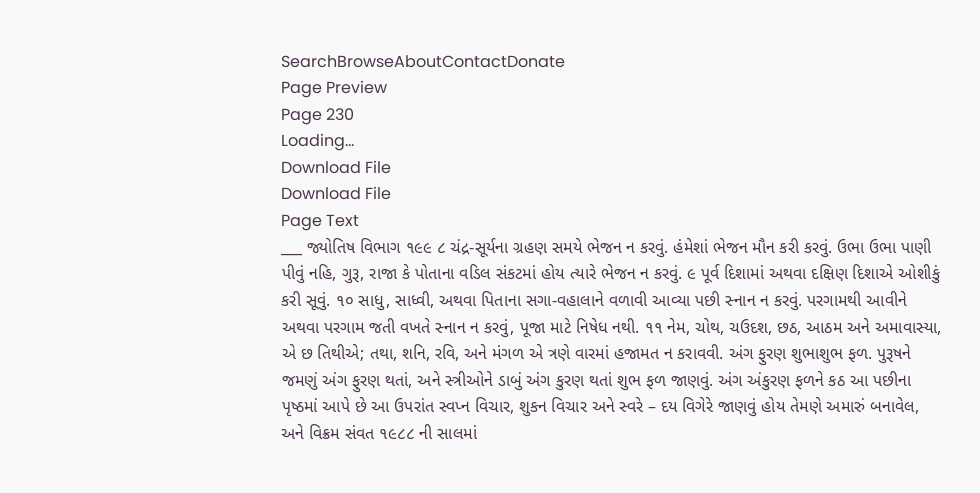SearchBrowseAboutContactDonate
Page Preview
Page 230
Loading...
Download File
Download File
Page Text
___ જ્યોતિષ વિભાગ ૧૯૯ ૮ ચંદ્ર-સૂર્યના ગ્રહણ સમયે ભેજન ન કરવું. હંમેશાં ભેજન મૌન કરી કરવું. ઉભા ઉભા પાણી પીવું નહિ, ગુરૂ, રાજા કે પોતાના વડિલ સંકટમાં હોય ત્યારે ભેજન ન કરવું. ૯ પૂર્વ દિશામાં અથવા દક્ષિણ દિશાએ ઓશીકું કરી સૂવું. ૧૦ સાધુ, સાધ્વી, અથવા પિતાના સગા-વહાલાને વળાવી આવ્યા પછી સ્નાન ન કરવું. પરગામથી આવીને અથવા પરગામ જતી વખતે સ્નાન ન કરવું, પૂજા માટે નિષેધ નથી. ૧૧ નેમ, ચોથ, ચઉદશ, છઠ, આઠમ અને અમાવાસ્યા, એ છ તિથીએ; તથા, શનિ, રવિ, અને મંગળ એ ત્રણે વારમાં હજામત ન કરાવવી. અંગ ફુરણ શુભાશુભ ફળ. પુરૂષને જમણું અંગ ફુરણ થતાં, અને સ્ત્રીઓને ડાબું અંગ કુરણ થતાં શુભ ફળ જાણવું. અંગ અંકુરણ ફળને કઠ આ પછીના પૃષ્ઠમાં આપે છે આ ઉપરાંત સ્વપ્ન વિચાર, શુકન વિચાર અને સ્વરે – દય વિગેરે જાણવું હોય તેમણે અમારું બનાવેલ, અને વિક્રમ સંવત ૧૯૮૮ ની સાલમાં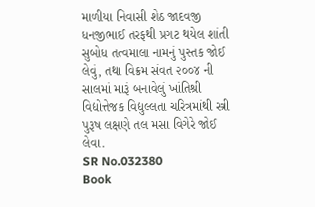માળીયા નિવાસી શેઠ જાદવજી ધનજીભાઈ તરફથી પ્રગટ થયેલ શાંતી સુબોધ તત્વમાલા નામનું પુસ્તક જોઈ લેવું, તથા વિક્રમ સંવત ૨૦૦૪ ની સાલમાં મારૂં બનાવેલું ખાંતિશ્રી વિદ્યોત્તેજક વિદ્યુલ્લતા ચરિત્રમાંથી સ્ત્રી પુરૂષ લક્ષણે તલ મસા વિગેરે જોઈ લેવા.
SR No.032380
Book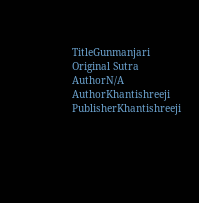TitleGunmanjari
Original Sutra AuthorN/A
AuthorKhantishreeji
PublisherKhantishreeji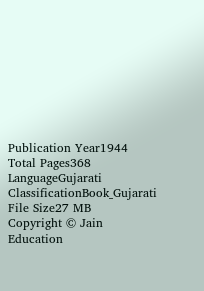Publication Year1944
Total Pages368
LanguageGujarati
ClassificationBook_Gujarati
File Size27 MB
Copyright © Jain Education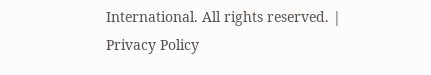International. All rights reserved. | Privacy Policy